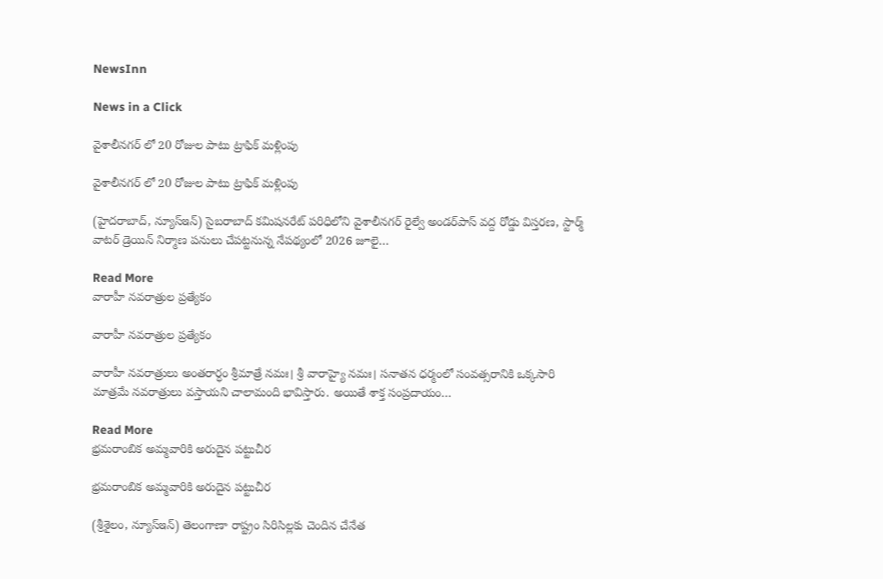NewsInn

News in a Click

వైశాలీనగర్ లో 20 రోజుల పాటు ట్రాఫిక్ మళ్లింపు

వైశాలీనగర్ లో 20 రోజుల పాటు ట్రాఫిక్ మళ్లింపు

(హైదరాబాద్, న్యూస్ఇన్) సైబరాబాద్ కమిషనరేట్ పరిధిలోని వైశాలీనగర్ రైల్వే అండర్‌పాస్ వద్ద రోడ్డు విస్తరణ, స్టార్మ్ వాటర్ డ్రెయిన్ నిర్మాణ పనులు చేపట్టనున్న నేపథ్యంలో 2026 జూలై…

Read More
వారాహీ నవరాత్రుల ప్రత్యేకం

వారాహీ నవరాత్రుల ప్రత్యేకం

వారాహీ నవరాత్రులు అంతరార్ధం శ్రీమాత్రే నమః। శ్రీ వారాహ్యై నమః। సనాతన ధర్మంలో సంవత్సరానికి ఒక్కసారి మాత్రమే నవరాత్రులు వస్తాయని చాలామంది భావిస్తారు. అయితే శాక్త సంప్రదాయం…

Read More
భ్ర‌మ‌రాంబిక అమ్మ‌వారికి అరుదైన పట్టుచీర

భ్ర‌మ‌రాంబిక అమ్మ‌వారికి అరుదైన పట్టుచీర

(శ్రీశైలం, న్యూస్ఇన్‌) తెలంగాణా రాష్ట్రం సిరిసిల్లకు చెందిన చేనేత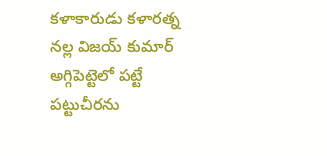కళాకారుడు కళారత్న నల్ల విజయ్ కుమార్ అగ్గిపెట్టెలో పట్టే పట్టుచీరను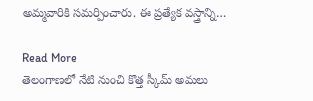అమ్మవారికి సమర్పించారు. ఈ ప్రత్యేక వస్త్రాన్ని…

Read More
తెలంగాణలో నేటి నుంచి కొత్త స్కీమ్ అమలు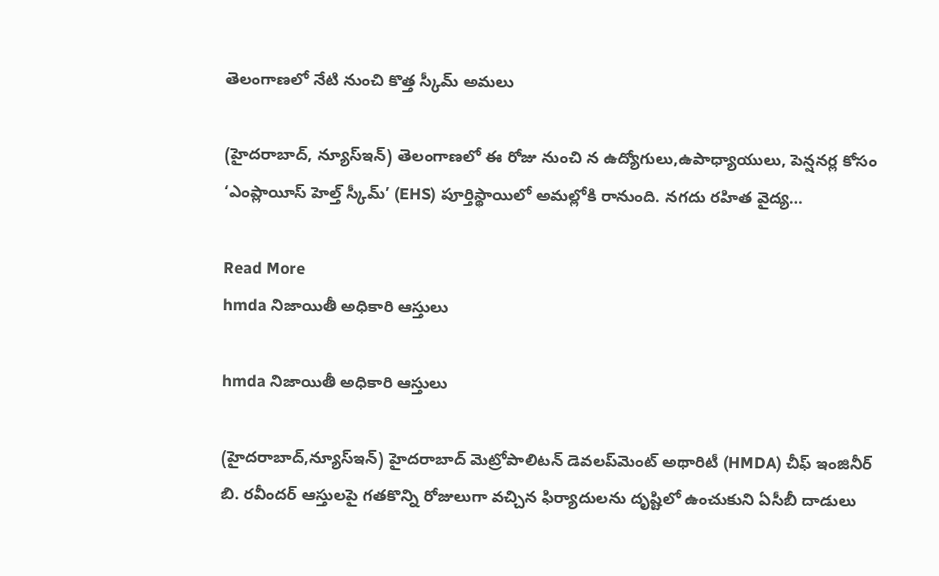తెలంగాణలో నేటి నుంచి కొత్త స్కీమ్ అమలు

(హైదరాబాద్, న్యూస్ఇన్) తెలంగాణలో ఈ రోజు నుంచి న ఉద్యోగులు,ఉపాధ్యాయులు, పెన్షనర్ల కోసం ‘ఎంప్లాయీస్ హెల్త్ స్కీమ్’ (EHS) పూర్తిస్థాయిలో అమల్లోకి రానుంది. నగదు రహిత వైద్య…

Read More
hmda నిజాయితీ అధికారి ఆస్తులు

hmda నిజాయితీ అధికారి ఆస్తులు

(హైద‌రాబాద్,న్యూస్ఇన్‌) హైదరాబాద్ మెట్రోపాలిటన్ డెవలప్‌మెంట్ అథారిటీ (HMDA) చీఫ్ ఇంజినీర్ బి. ర‌వీంద‌ర్ ఆస్తుల‌పై గ‌త‌కొన్ని రోజులుగా వ‌చ్చిన ఫిర్యాదుల‌ను దృష్టిలో ఉంచుకుని ఏసీబీ దాడులు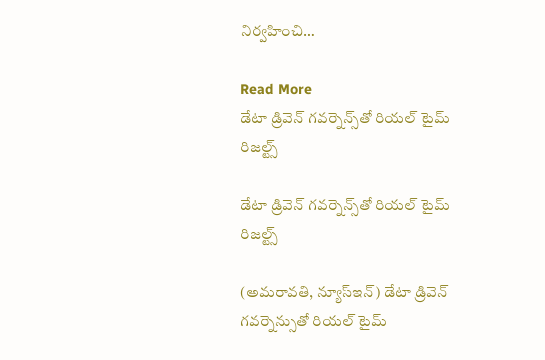నిర్వ‌హించి…

Read More
డేటా డ్రివెన్ గవర్నెన్స్‌తో రియల్ టైమ్ రిజల్ట్స్

డేటా డ్రివెన్ గవర్నెన్స్‌తో రియల్ టైమ్ రిజల్ట్స్

(అమరావతి, న్యూస్ఇన్‌) డేటా డ్రివెన్ గవర్నెన్సుతో రియల్ టైమ్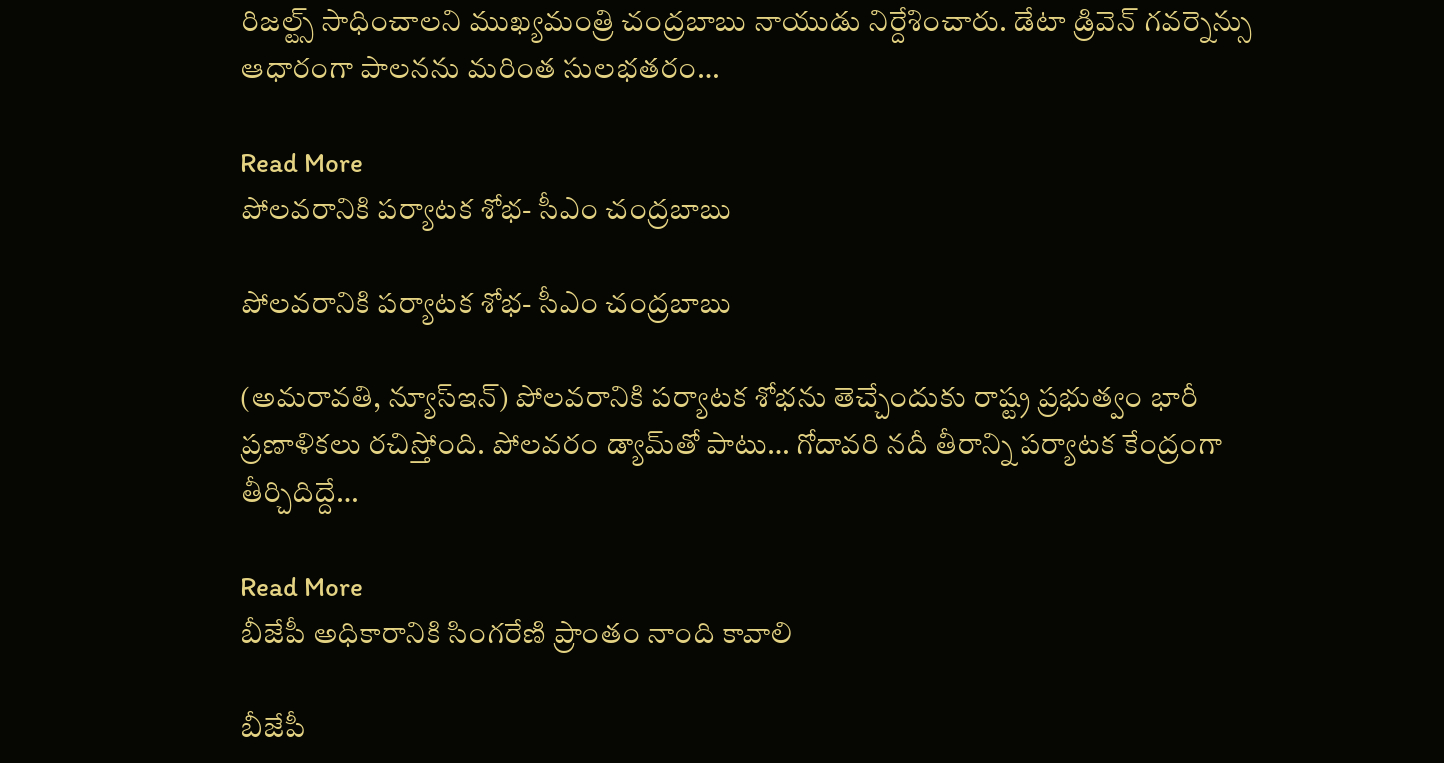రిజల్ట్స్ సాధించాలని ముఖ్యమంత్రి చంద్రబాబు నాయుడు నిర్దేశించారు. డేటా డ్రివెన్ గవర్నెన్సు ఆధారంగా పాలనను మరింత సులభతరం…

Read More
పోలవరానికి పర్యాటక శోభ- సీఎం చంద్ర‌బాబు

పోలవరానికి పర్యాటక శోభ- సీఎం చంద్ర‌బాబు

(అమరావతి, న్యూస్ఇన్‌) పోలవరానికి పర్యాటక శోభను తెచ్చేందుకు రాష్ట్ర ప్రభుత్వం భారీ ప్రణాళికలు రచిస్తోంది. పోలవరం డ్యామ్‌తో పాటు… గోదావరి నదీ తీరాన్ని పర్యాటక కేంద్రంగా తీర్చిదిద్దే…

Read More
బీజేపీ అధికారానికి సింగ‌రేణి ప్రాంతం నాంది కావాలి

బీజేపీ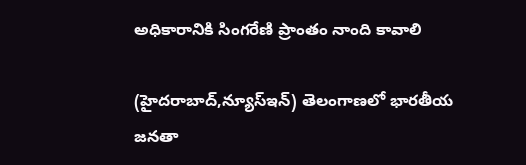అధికారానికి సింగ‌రేణి ప్రాంతం నాంది కావాలి

(హైద‌రాబాద్,న్యూస్ఇన్‌) తెలంగాణలో భారతీయ జనతా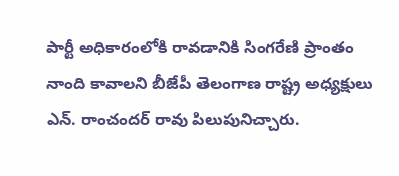పార్టీ అధికారంలోకి రావడానికి సింగ‌రేణి ప్రాంతం నాంది కావాలని బీజేపీ తెలంగాణ రాష్ట్ర అధ్యక్షులు ఎన్. రాంచందర్ రావు పిలుపునిచ్చారు.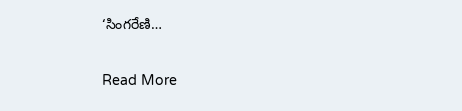‘సింగరేణి…

Read More